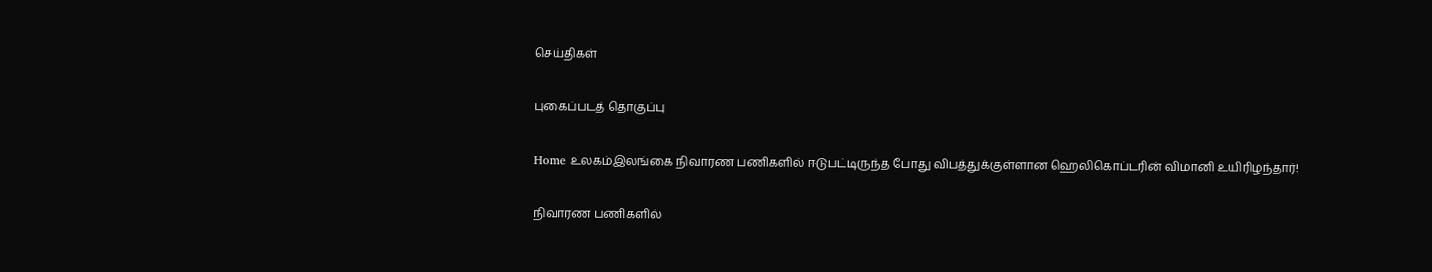செய்திகள்

புகைப்படத் தொகுப்பு

Home உலகம்இலங்கை நிவாரண பணிகளில் ஈடுபட்டிருந்த போது விபத்துக்குள்ளான ஹெலிகொப்டரின் விமானி உயிரிழந்தார்!

நிவாரண பணிகளில்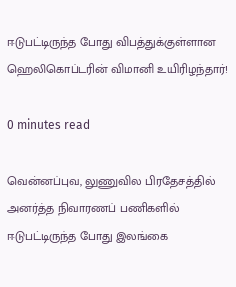ஈடுபட்டிருந்த போது விபத்துக்குள்ளான ஹெலிகொப்டரின் விமானி உயிரிழந்தார்!

0 minutes read

வென்னப்புவ, லுணுவில பிரதேசத்தில் அனர்த்த நிவாரணப் பணிகளில் ஈடுபட்டிருந்த போது இலங்கை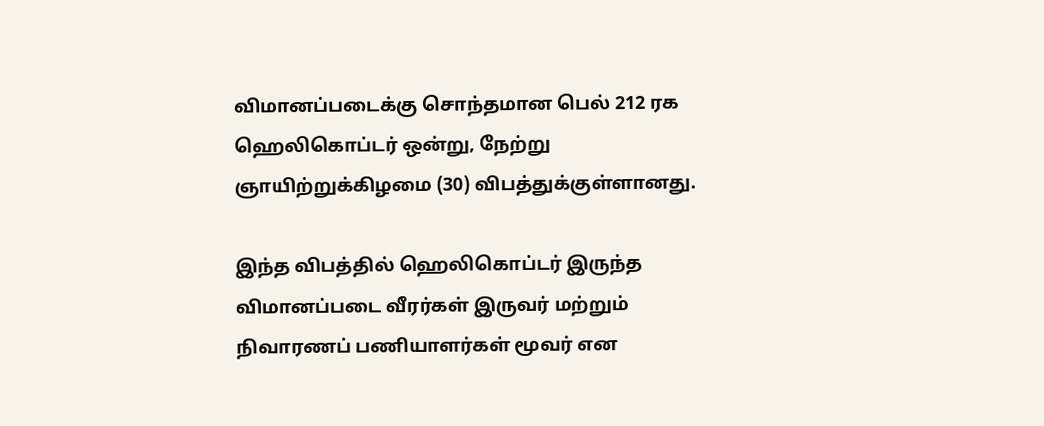விமானப்படைக்கு சொந்தமான பெல் 212 ரக ஹெலிகொப்டர் ஒன்று, நேற்று ஞாயிற்றுக்கிழமை (30) விபத்துக்குள்ளானது.

இந்த விபத்தில் ஹெலிகொப்டர் இருந்த விமானப்படை வீரர்கள் இருவர் மற்றும் நிவாரணப் பணியாளர்கள் மூவர் என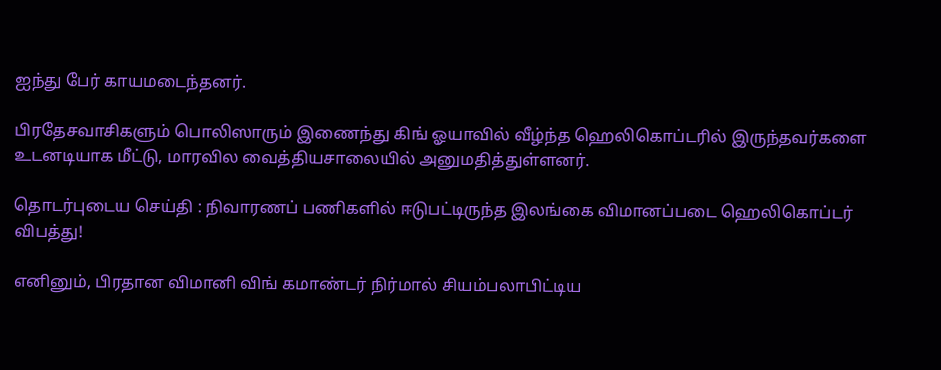ஐந்து பேர் காயமடைந்தனர்.

பிரதேசவாசிகளும் பொலிஸாரும் இணைந்து கிங் ஓயாவில் வீழ்ந்த ஹெலிகொப்டரில் இருந்தவர்களை உடனடியாக மீட்டு, மாரவில வைத்தியசாலையில் அனுமதித்துள்ளனர்.

தொடர்புடைய செய்தி : நிவாரணப் பணிகளில் ஈடுபட்டிருந்த இலங்கை விமானப்படை ஹெலிகொப்டர் விபத்து!

எனினும், பிரதான விமானி விங் கமாண்டர் நிர்மால் சியம்பலாபிட்டிய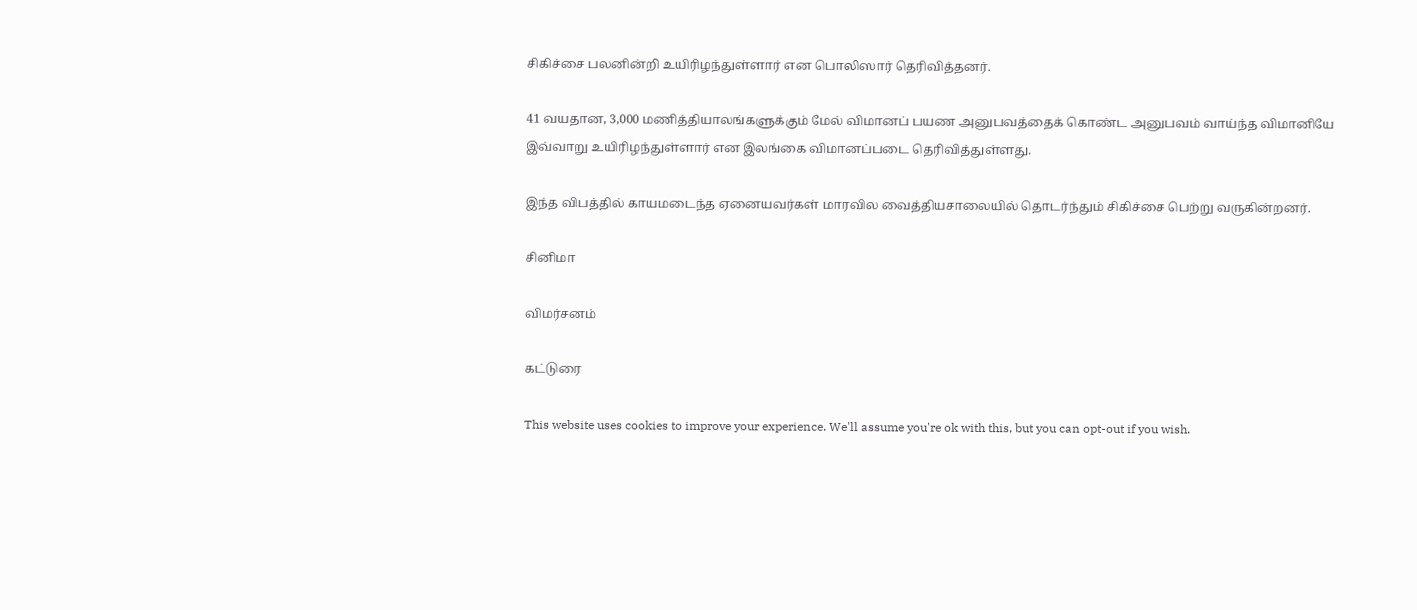சிகிச்சை பலனின்றி உயிரிழந்துள்ளார் என பொலிஸார் தெரிவித்தனர்.

41 வயதான, 3,000 மணித்தியாலங்களுக்கும் மேல் விமானப் பயண அனுபவத்தைக் கொண்ட அனுபவம் வாய்ந்த விமானியே இவ்வாறு உயிரிழந்துள்ளார் என இலங்கை விமானப்படை தெரிவித்துள்ளது.

இந்த விபத்தில் காயமடைந்த ஏனையவர்கள் மாரவில வைத்தியசாலையில் தொடர்ந்தும் சிகிச்சை பெற்று வருகின்றனர்.

சினிமா

விமர்சனம்

கட்டுரை

This website uses cookies to improve your experience. We'll assume you're ok with this, but you can opt-out if you wish.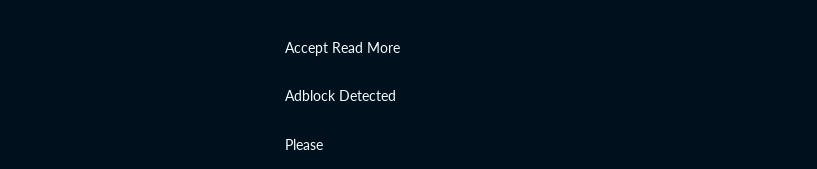Accept Read More

Adblock Detected

Please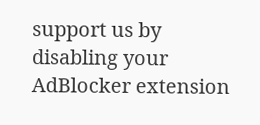support us by disabling your AdBlocker extension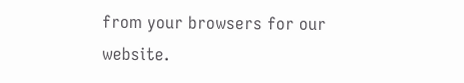from your browsers for our website.